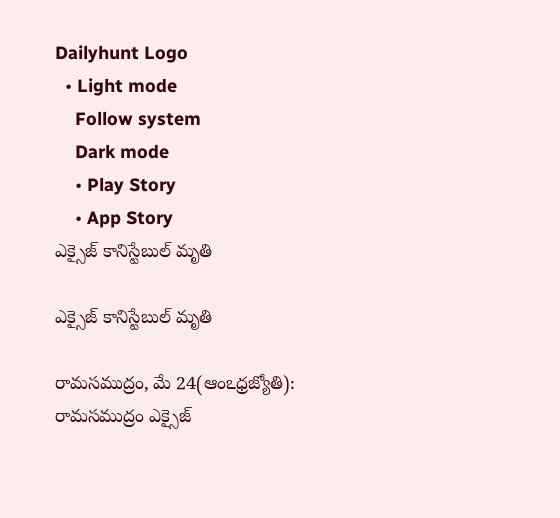Dailyhunt Logo
  • Light mode
    Follow system
    Dark mode
    • Play Story
    • App Story
ఎక్సైజ్‌ కానిస్టేబుల్‌ మృతి

ఎక్సైజ్‌ కానిస్టేబుల్‌ మృతి

రామసముద్రం, మే 24(ఆంఽధ్రజ్యోతి): రామసముద్రం ఎక్సైజ్‌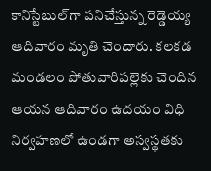కానిస్టేబుల్‌గా పనిచేస్తున్న రెడ్డెయ్య ఆదివారం మృతి చెందారు. కలకడ మండలం పోతువారిపల్లెకు చెందిన ఆయన ఆదివారం ఉదయం విధి నిర్వహణలో ఉండగా అస్వస్థతకు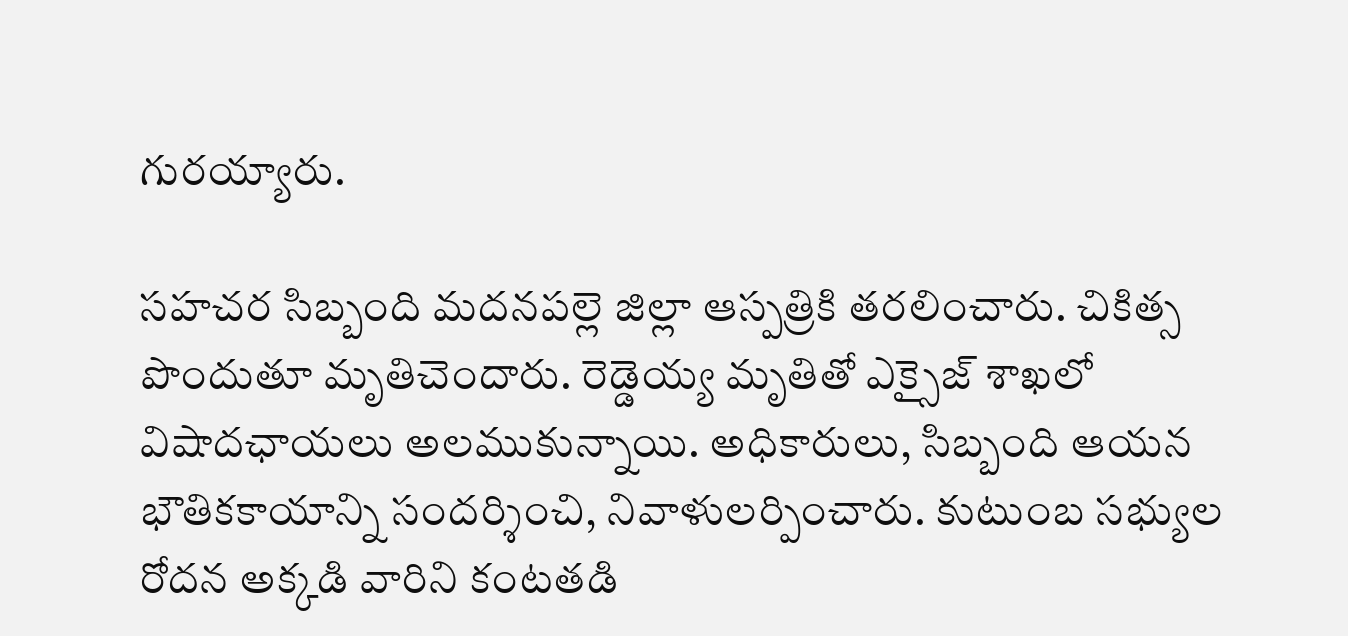గురయ్యారు.

సహచర సిబ్బంది మదనపల్లె జిల్లా ఆస్పత్రికి తరలించారు. చికిత్స పొందుతూ మృతిచెందారు. రెడ్డెయ్య మృతితో ఎక్సైజ్‌ శాఖలో విషాదఛాయలు అలముకున్నాయి. అధికారులు, సిబ్బంది ఆయన భౌతికకాయాన్ని సందర్శించి, నివాళులర్పించారు. కుటుంబ సభ్యుల రోదన అక్కడి వారిని కంటతడి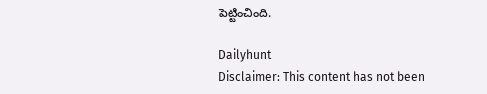పెట్టించింది.

Dailyhunt
Disclaimer: This content has not been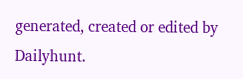generated, created or edited by Dailyhunt.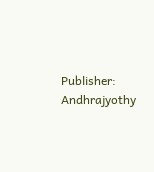Publisher: Andhrajyothy